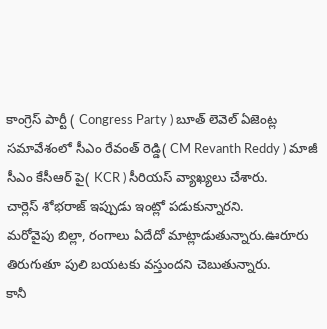కాంగ్రెస్ పార్టీ ( Congress Party ) బూత్ లెవెల్ ఏజెంట్ల సమావేశంలో సీఎం రేవంత్ రెడ్డి( CM Revanth Reddy ) మాజీ సీఎం కేసీఆర్ పై( KCR ) సీరియస్ వ్యాఖ్యలు చేశారు.
చార్లెస్ శోభరాజ్ ఇప్పుడు ఇంట్లో పడుకున్నారని.
మరోవైపు బిల్లా, రంగాలు ఏదేదో మాట్లాడుతున్నారు.ఊరూరు తిరుగుతూ పులి బయటకు వస్తుందని చెబుతున్నారు.
కానీ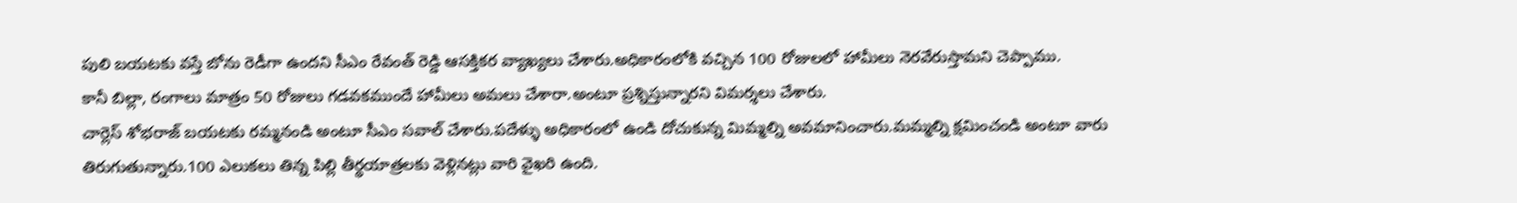పులి బయటకు వస్తే బోను రెడీగా ఉందని సీఎం రేవంత్ రెడ్డి ఆసక్తికర వ్యాఖ్యలు చేశారు.అధికారంలోకి వచ్చిన 100 రోజులలో హామీలు నెరవేరుస్తామని చెప్పాము.
కానీ బిల్లా, రంగాలు మాత్రం 50 రోజులు గడవకముందే హామీలు అమలు చేశారా.అంటూ ప్రశ్నిస్తున్నారని విమర్శలు చేశారు.
చార్లెస్ శోభరాజ్ బయటకు రమ్మనండి అంటూ సీఎం సవాల్ చేశారు.పదేళ్ళు అధికారంలో ఉండి దోచుకున్న మిమ్మల్ని అవమానించారు.మమ్మల్ని క్షమించండి అంటూ వారు తిరుగుతున్నారు.100 ఎలుకలు తిన్న పిల్లి తీర్థయాత్రలకు వెళ్లినట్లు వారి వైఖరి ఉంది.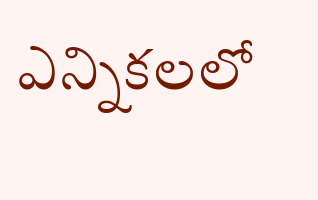ఎన్నికలలో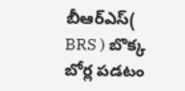బీఆర్ఎస్( BRS ) బొక్క బోర్ల పడటం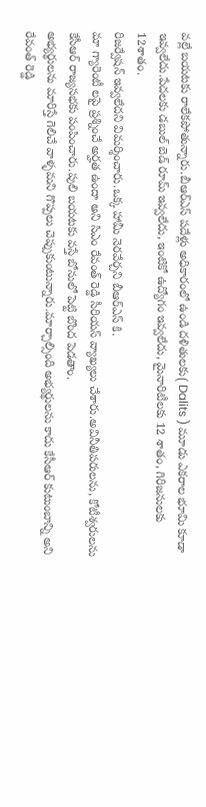వల్లే బయటకు రాలేకపోతున్నారు.బీఆర్ఎస్ పదేళ్లు అధికారంలో ఉండి దళితులకు( Dalits ) మూడు ఎకరాల భూమి కూడా ఇవ్వలేదు.పేదలకు డబుల్ బెడ్ రూమ్ ఇవ్వలేదు, ఇంటికో ఉద్యోగం ఇవ్వలేదు, మైనారిటీలకు 12 శాతం, గిరిజనులకు 12శాతం.
రిజర్వేషన్ ఇవ్వలేదని విమర్శించారు.ఒక్క హామీ నెరవేర్చని బీఆర్ఎస్ కి.
మా గ్యారెంటీ లపై ప్రశ్నించే అర్హత ఉందా అని సిఎం రేవంత్ రెడ్డి సీరియస్ వ్యాఖ్యలు చేశారు.అవినీతిపరులను, కోటీశ్వరులను కేసీఆర్ రాజ్యసభకు పంపించారు.పులి బయటకు వస్తే బోనులో పెట్టి బొంద పెడతాం.
అభ్యర్థులను మారిస్తే గెలిచే వాళ్ళమని గొప్పలు చెప్పుకుంటున్నారు.మార్చాల్సింది అభ్యర్థులను కాదు కేసీఆర్ కుటుంబాన్ని అని రేవంత్ రెడ్డి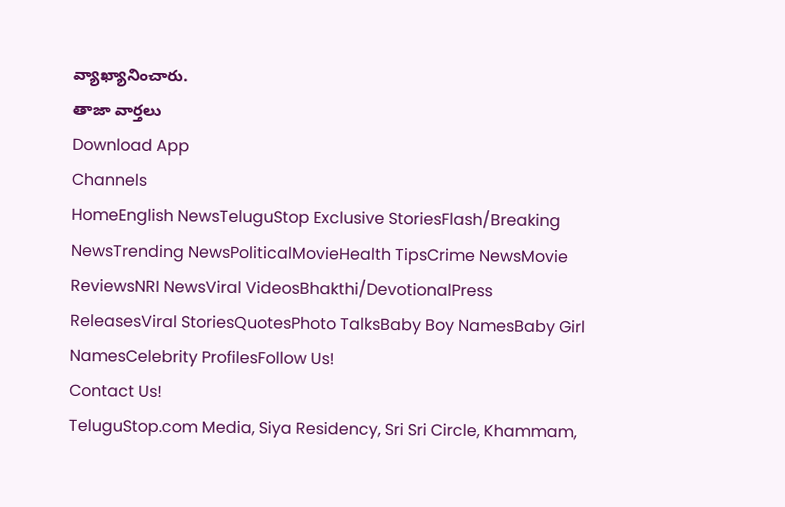వ్యాఖ్యానించారు.
తాజా వార్తలు
Download App
Channels
HomeEnglish NewsTeluguStop Exclusive StoriesFlash/Breaking NewsTrending NewsPoliticalMovieHealth TipsCrime NewsMovie ReviewsNRI NewsViral VideosBhakthi/DevotionalPress ReleasesViral StoriesQuotesPhoto TalksBaby Boy NamesBaby Girl NamesCelebrity ProfilesFollow Us!
Contact Us!
TeluguStop.com Media, Siya Residency, Sri Sri Circle, Khammam,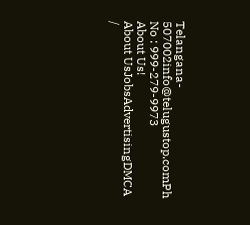Telangana- 507002info@telugustop.comPh No : 999-279-9973
About Us!
About UsJobsAdvertisingDMCA /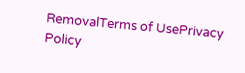RemovalTerms of UsePrivacy Policy